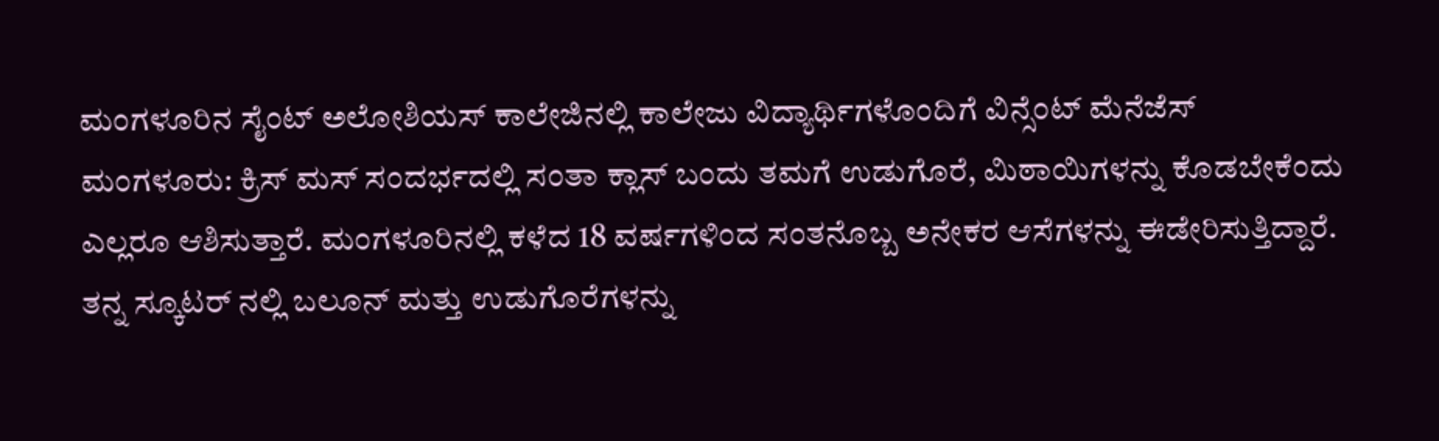ಮಂಗಳೂರಿನ ಸೈಂಟ್ ಅಲೋಶಿಯಸ್ ಕಾಲೇಜಿನಲ್ಲಿ ಕಾಲೇಜು ವಿದ್ಯಾರ್ಥಿಗಳೊಂದಿಗೆ ವಿನ್ಸೆಂಟ್ ಮೆನೆಜೆಸ್
ಮಂಗಳೂರು: ಕ್ರಿಸ್ ಮಸ್ ಸಂದರ್ಭದಲ್ಲಿ ಸಂತಾ ಕ್ಲಾಸ್ ಬಂದು ತಮಗೆ ಉಡುಗೊರೆ, ಮಿಠಾಯಿಗಳನ್ನು ಕೊಡಬೇಕೆಂದು ಎಲ್ಲರೂ ಆಶಿಸುತ್ತಾರೆ. ಮಂಗಳೂರಿನಲ್ಲಿ ಕಳೆದ 18 ವರ್ಷಗಳಿಂದ ಸಂತನೊಬ್ಬ ಅನೇಕರ ಆಸೆಗಳನ್ನು ಈಡೇರಿಸುತ್ತಿದ್ದಾರೆ.
ತನ್ನ ಸ್ಕೂಟರ್ ನಲ್ಲಿ ಬಲೂನ್ ಮತ್ತು ಉಡುಗೊರೆಗಳನ್ನು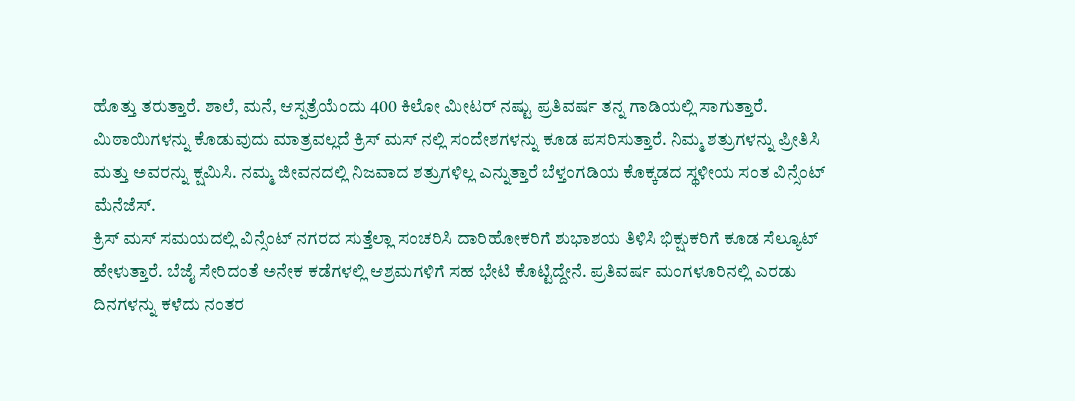ಹೊತ್ತು ತರುತ್ತಾರೆ. ಶಾಲೆ, ಮನೆ, ಆಸ್ಪತ್ರೆಯೆಂದು 400 ಕಿಲೋ ಮೀಟರ್ ನಷ್ಟು ಪ್ರತಿವರ್ಷ ತನ್ನ ಗಾಡಿಯಲ್ಲಿ ಸಾಗುತ್ತಾರೆ. ಮಿಠಾಯಿಗಳನ್ನು ಕೊಡುವುದು ಮಾತ್ರವಲ್ಲದೆ ಕ್ರಿಸ್ ಮಸ್ ನಲ್ಲಿ ಸಂದೇಶಗಳನ್ನು ಕೂಡ ಪಸರಿಸುತ್ತಾರೆ. ನಿಮ್ಮ ಶತ್ರುಗಳನ್ನು ಪ್ರೀತಿಸಿ ಮತ್ತು ಅವರನ್ನು ಕ್ಷಮಿಸಿ. ನಮ್ಮ ಜೀವನದಲ್ಲಿ ನಿಜವಾದ ಶತ್ರುಗಳಿಲ್ಲ ಎನ್ನುತ್ತಾರೆ ಬೆಳ್ತಂಗಡಿಯ ಕೊಕ್ಕಡದ ಸ್ಥಳೀಯ ಸಂತ ವಿನ್ಸೆಂಟ್ ಮೆನೆಜೆಸ್.
ಕ್ರಿಸ್ ಮಸ್ ಸಮಯದಲ್ಲಿ ವಿನ್ಸೆಂಟ್ ನಗರದ ಸುತ್ತೆಲ್ಲಾ ಸಂಚರಿಸಿ ದಾರಿಹೋಕರಿಗೆ ಶುಭಾಶಯ ತಿಳಿಸಿ ಭಿಕ್ಷುಕರಿಗೆ ಕೂಡ ಸೆಲ್ಯೂಟ್ ಹೇಳುತ್ತಾರೆ. ಬೆಜೈ ಸೇರಿದಂತೆ ಅನೇಕ ಕಡೆಗಳಲ್ಲಿ ಆಶ್ರಮಗಳಿಗೆ ಸಹ ಭೇಟಿ ಕೊಟ್ಟಿದ್ದೇನೆ. ಪ್ರತಿವರ್ಷ ಮಂಗಳೂರಿನಲ್ಲಿ ಎರಡು ದಿನಗಳನ್ನು ಕಳೆದು ನಂತರ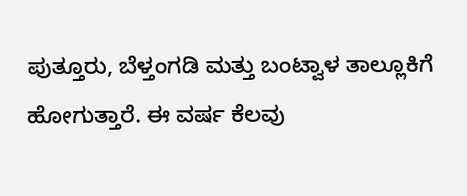ಪುತ್ತೂರು, ಬೆಳ್ತಂಗಡಿ ಮತ್ತು ಬಂಟ್ವಾಳ ತಾಲ್ಲೂಕಿಗೆ ಹೋಗುತ್ತಾರೆ. ಈ ವರ್ಷ ಕೆಲವು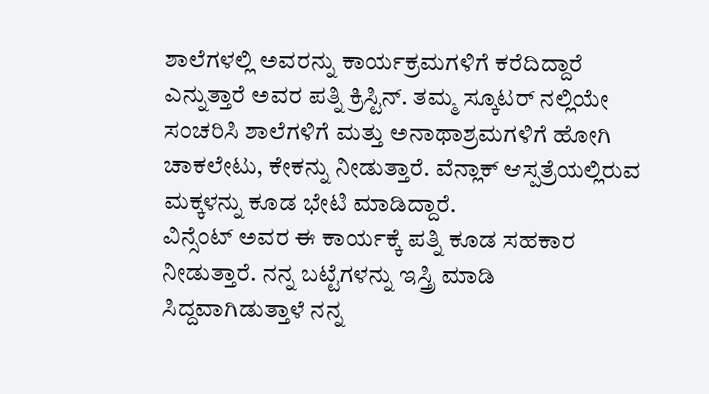ಶಾಲೆಗಳಲ್ಲಿ ಅವರನ್ನು ಕಾರ್ಯಕ್ರಮಗಳಿಗೆ ಕರೆದಿದ್ದಾರೆ ಎನ್ನುತ್ತಾರೆ ಅವರ ಪತ್ನಿ ಕ್ರಿಸ್ಟಿನ್. ತಮ್ಮ ಸ್ಕೂಟರ್ ನಲ್ಲಿಯೇ ಸಂಚರಿಸಿ ಶಾಲೆಗಳಿಗೆ ಮತ್ತು ಅನಾಥಾಶ್ರಮಗಳಿಗೆ ಹೋಗಿ ಚಾಕಲೇಟು, ಕೇಕನ್ನು ನೀಡುತ್ತಾರೆ. ವೆನ್ಲಾಕ್ ಆಸ್ಪತ್ರೆಯಲ್ಲಿರುವ ಮಕ್ಕಳನ್ನು ಕೂಡ ಭೇಟಿ ಮಾಡಿದ್ದಾರೆ.
ವಿನ್ಸೆಂಟ್ ಅವರ ಈ ಕಾರ್ಯಕ್ಕೆ ಪತ್ನಿ ಕೂಡ ಸಹಕಾರ ನೀಡುತ್ತಾರೆ. ನನ್ನ ಬಟ್ಟೆಗಳನ್ನು ಇಸ್ತ್ರಿ ಮಾಡಿ ಸಿದ್ದವಾಗಿಡುತ್ತಾಳೆ ನನ್ನ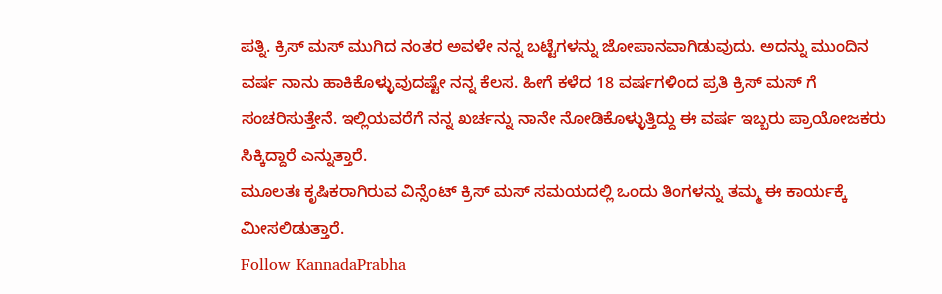ಪತ್ನಿ. ಕ್ರಿಸ್ ಮಸ್ ಮುಗಿದ ನಂತರ ಅವಳೇ ನನ್ನ ಬಟ್ಟೆಗಳನ್ನು ಜೋಪಾನವಾಗಿಡುವುದು. ಅದನ್ನು ಮುಂದಿನ ವರ್ಷ ನಾನು ಹಾಕಿಕೊಳ್ಳುವುದಷ್ಟೇ ನನ್ನ ಕೆಲಸ. ಹೀಗೆ ಕಳೆದ 18 ವರ್ಷಗಳಿಂದ ಪ್ರತಿ ಕ್ರಿಸ್ ಮಸ್ ಗೆ ಸಂಚರಿಸುತ್ತೇನೆ. ಇಲ್ಲಿಯವರೆಗೆ ನನ್ನ ಖರ್ಚನ್ನು ನಾನೇ ನೋಡಿಕೊಳ್ಳುತ್ತಿದ್ದು ಈ ವರ್ಷ ಇಬ್ಬರು ಪ್ರಾಯೋಜಕರು ಸಿಕ್ಕಿದ್ದಾರೆ ಎನ್ನುತ್ತಾರೆ.
ಮೂಲತಃ ಕೃಷಿಕರಾಗಿರುವ ವಿನ್ಸೆಂಟ್ ಕ್ರಿಸ್ ಮಸ್ ಸಮಯದಲ್ಲಿ ಒಂದು ತಿಂಗಳನ್ನು ತಮ್ಮ ಈ ಕಾರ್ಯಕ್ಕೆ ಮೀಸಲಿಡುತ್ತಾರೆ.
Follow KannadaPrabha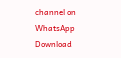channel on WhatsApp
Download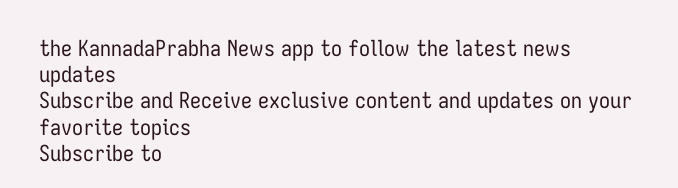the KannadaPrabha News app to follow the latest news updates
Subscribe and Receive exclusive content and updates on your favorite topics
Subscribe to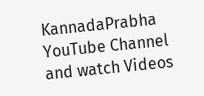KannadaPrabha YouTube Channel and watch Videos